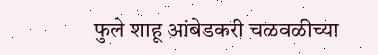फुले शाहू आंबेडकरी चळवळीच्या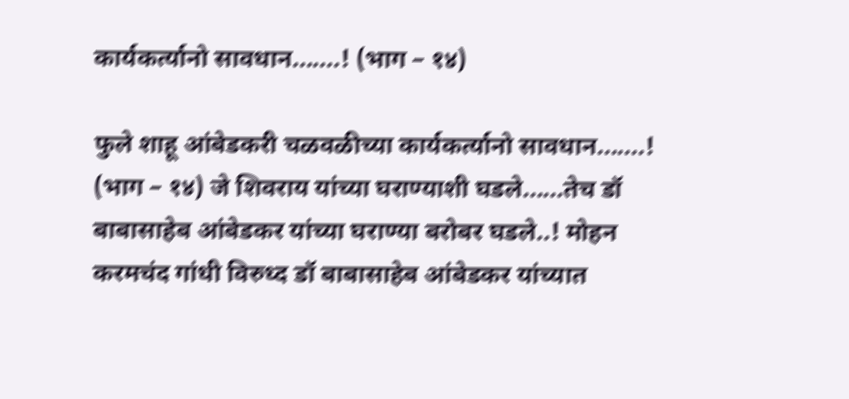कार्यकर्त्यानो सावधान.......! (भाग – १४)

फुले शाहू आंबेडकरी चळवळीच्या कार्यकर्त्यानो सावधान.......! (भाग – १४) जे शिवराय यांच्या घराण्याशी घडले......तेच डॉ बाबासाहेब आंबेडकर यांच्या घराण्या बरोबर घडले..! मोहन करमचंद गांधी विरुध्द डॉ बाबासाहेब आंबेडकर यांच्यात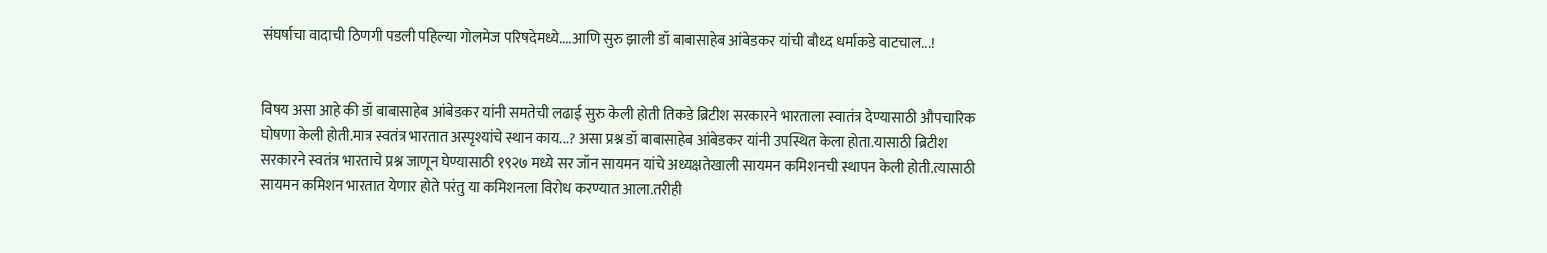संघर्षाचा वादाची ठिणगी पडली पहिल्या गोलमेज परिषदेमध्ये....आणि सुरु झाली डॉ बाबासाहेब आंबेडकर यांची बौध्द धर्माकडे वाटचाल...!


विषय असा आहे की डॉ बाबासाहेब आंबेडकर यांनी समतेची लढाई सुरु केली होती तिकडे ब्रिटीश सरकारने भारताला स्वातंत्र देण्यासाठी औपचारिक घोषणा केली होती.मात्र स्वतंत्र भारतात अस्पृश्यांचे स्थान काय...? असा प्रश्न डॉ बाबासाहेब आंबेडकर यांनी उपस्थित केला होता.यासाठी ब्रिटीश सरकारने स्वतंत्र भारताचे प्रश्न जाणून घेण्यासाठी १९२७ मध्ये सर जॉन सायमन यांचे अध्यक्षतेखाली सायमन कमिशनची स्थापन केली होती.त्यासाठी सायमन कमिशन भारतात येणार होते परंतु या कमिशनला विरोध करण्यात आला.तरीही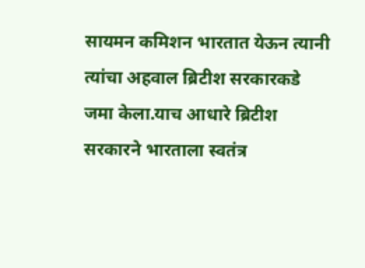सायमन कमिशन भारतात येऊन त्यानी त्यांचा अहवाल ब्रिटीश सरकारकडे जमा केला.याच आधारे ब्रिटीश सरकारने भारताला स्वतंत्र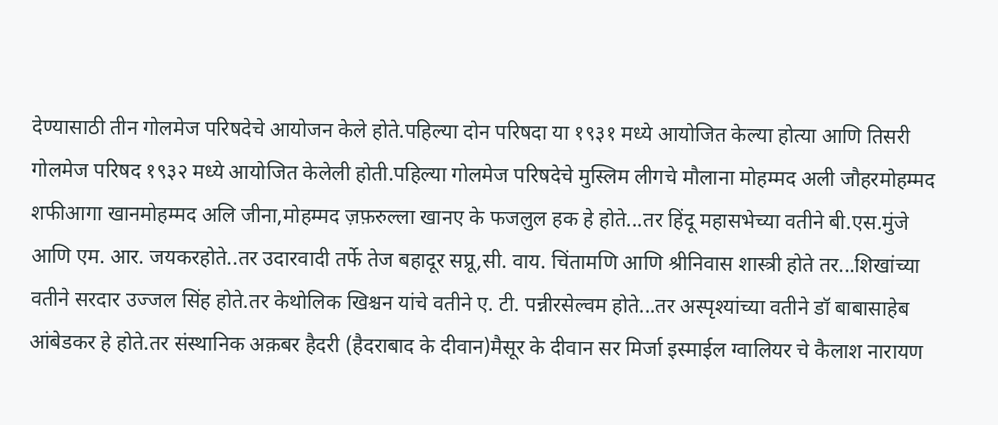देण्यासाठी तीन गोलमेज परिषदेचे आयोजन केले होते.पहिल्या दोन परिषदा या १९३१ मध्ये आयोजित केल्या होत्या आणि तिसरी गोलमेज परिषद १९३२ मध्ये आयोजित केलेली होती.पहिल्या गोलमेज परिषदेचे मुस्लिम लीगचे मौलाना मोहम्मद अली जौहरमोहम्मद शफीआगा खानमोहम्मद अलि जीना,मोहम्मद ज़फ़रुल्ला खानए के फजलुल हक हे होते...तर हिंदू महासभेच्या वतीने बी.एस.मुंजे आणि एम. आर. जयकरहोते..तर उदारवादी तर्फे तेज बहादूर सप्रू,सी. वाय. चिंतामणि आणि श्रीनिवास शास्त्री होते तर...शिखांच्या वतीने सरदार उज्जल सिंह होते.तर केथोलिक खिश्चन यांचे वतीने ए. टी. पन्नीरसेल्वम होते...तर अस्पृश्यांच्या वतीने डॉ बाबासाहेब आंबेडकर हे होते.तर संस्थानिक अक़बर हैदरी (हैदराबाद के दीवान)मैसूर के दीवान सर मिर्जा इस्माईल ग्वालियर चे कैलाश नारायण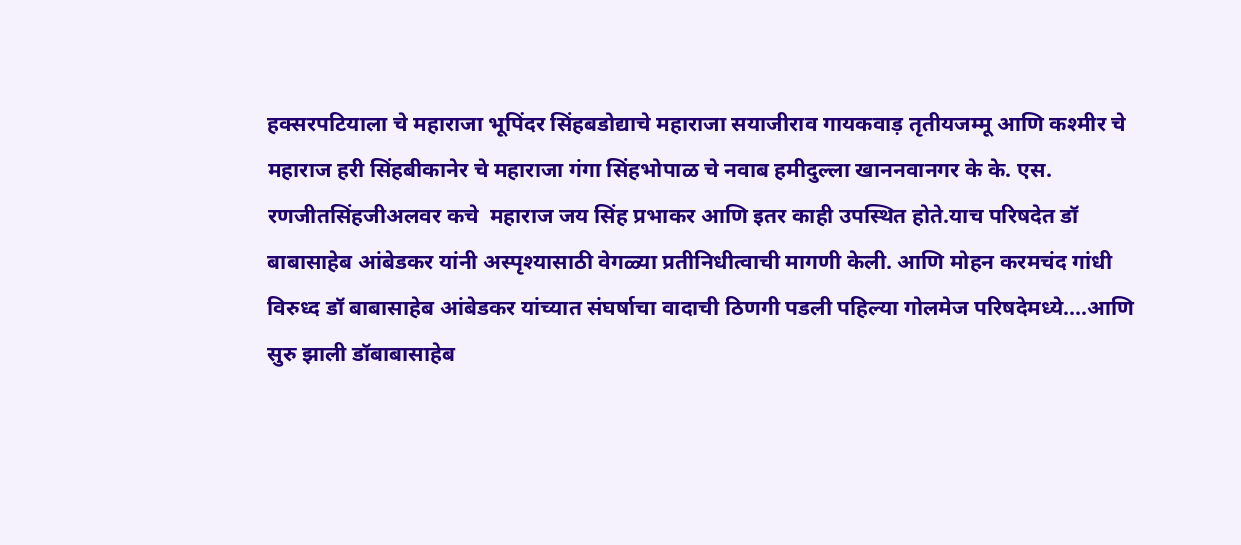हक्सरपटियाला चे महाराजा भूपिंदर सिंहबडोद्याचे महाराजा सयाजीराव गायकवाड़ तृतीयजम्मू आणि कश्मीर चे महाराज हरी सिंहबीकानेर चे महाराजा गंगा सिंहभोपाळ चे नवाब हमीदुल्ला खाननवानगर के के. एस. रणजीतसिंहजीअलवर कचे  महाराज जय सिंह प्रभाकर आणि इतर काही उपस्थित होते.याच परिषदेत डॉ बाबासाहेब आंबेडकर यांनी अस्पृश्यासाठी वेगळ्या प्रतीनिधीत्वाची मागणी केली. आणि मोहन करमचंद गांधी विरुध्द डॉ बाबासाहेब आंबेडकर यांच्यात संघर्षाचा वादाची ठिणगी पडली पहिल्या गोलमेज परिषदेमध्ये....आणि सुरु झाली डॉबाबासाहेब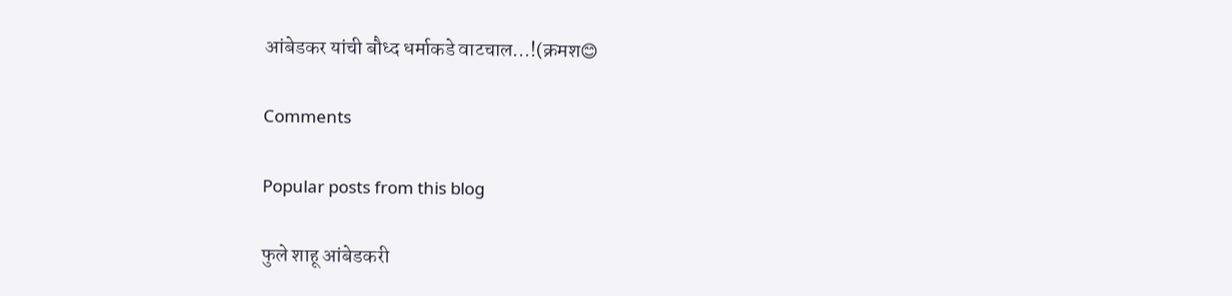आंबेडकर यांची बौध्द धर्माकडे वाटचाल...!(क्रमश😊

Comments

Popular posts from this blog

फुले शाहू आंबेडकरी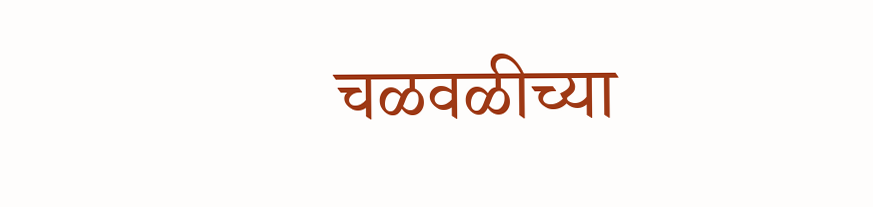चळवळीच्या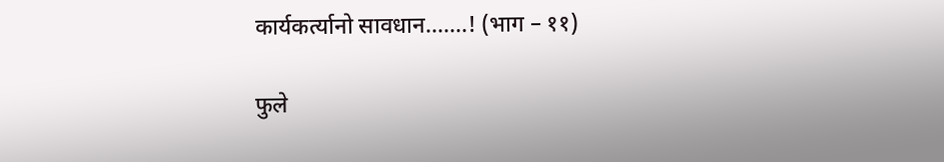कार्यकर्त्यानो सावधान.......! (भाग – ११)

फुले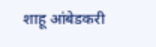शाहू आंबेडकरी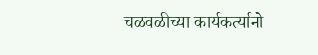चळवळीच्या कार्यकर्त्यानो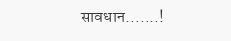सावधान.......!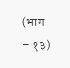(भाग – १३)